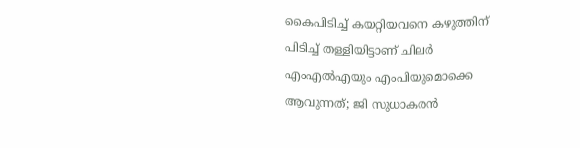കൈപിടിച്ച് കയറ്റിയവനെ കഴുത്തിന് പിടിച്ച് തള്ളിയിട്ടാണ് ചിലർ എംഎൽഎയും എംപിയുമൊക്കെ ആവുന്നത്; ജി സുധാകരൻ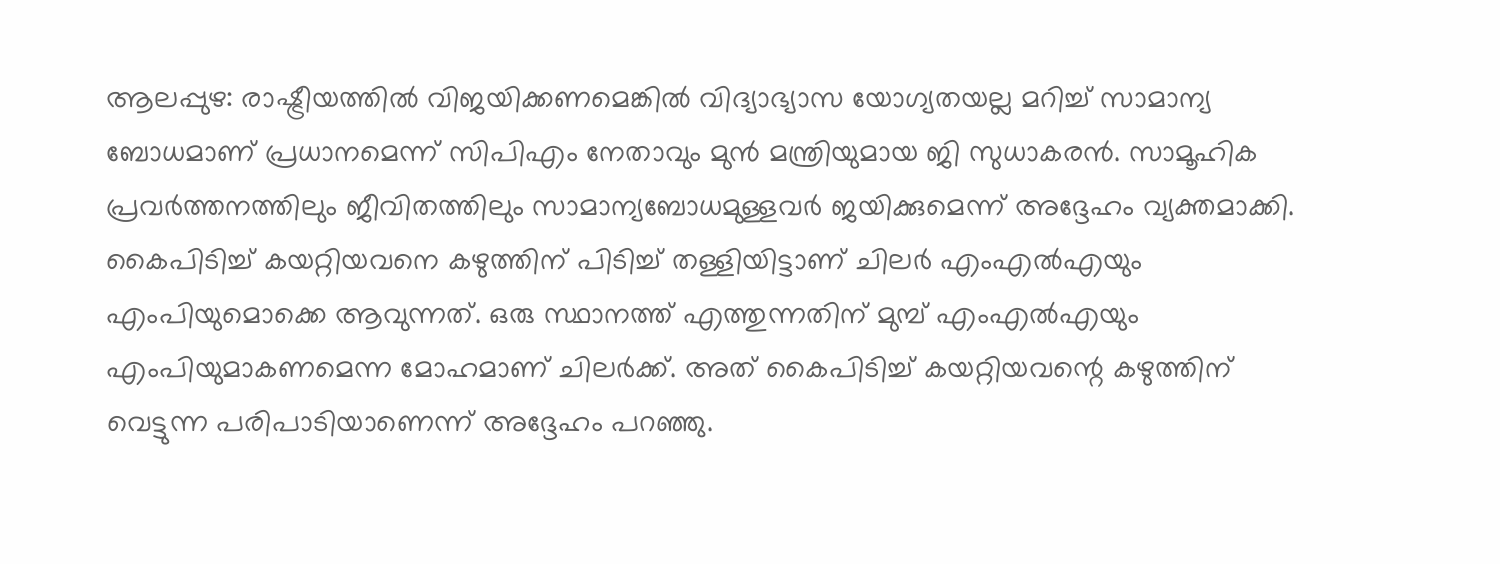ആലപ്പുഴ: രാഷ്ട്രീയത്തിൽ വിജയിക്കണമെങ്കിൽ വിദ്യാഭ്യാസ യോഗ്യതയല്ല മറിച്ച് സാമാന്യ ബോധമാണ് പ്രധാനമെന്ന് സിപിഎം നേതാവും മുൻ മന്ത്രിയുമായ ജി സുധാകരൻ. സാമൂഹിക പ്രവർത്തനത്തിലും ജീവിതത്തിലും സാമാന്യബോധമുള്ളവർ ജയിക്കുമെന്ന് അദ്ദേഹം വ്യക്തമാക്കി. കൈപിടിച്ച് കയറ്റിയവനെ കഴുത്തിന് പിടിച്ച് തള്ളിയിട്ടാണ് ചിലർ എംഎൽഎയും എംപിയുമൊക്കെ ആവുന്നത്. ഒരു സ്ഥാനത്ത് എത്തുന്നതിന് മുമ്പ് എംഎൽഎയും എംപിയുമാകണമെന്ന മോഹമാണ് ചിലർക്ക്. അത് കൈപിടിച്ച് കയറ്റിയവന്റെ കഴുത്തിന് വെട്ടുന്ന പരിപാടിയാണെന്ന് അദ്ദേഹം പറഞ്ഞു.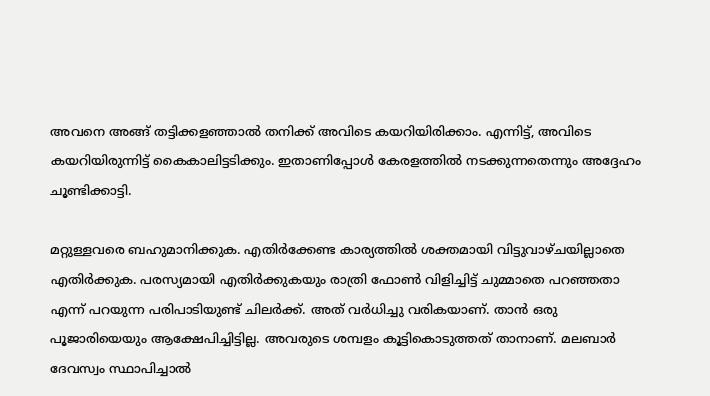അവനെ അങ്ങ് തട്ടിക്കളഞ്ഞാൽ തനിക്ക് അവിടെ കയറിയിരിക്കാം. എന്നിട്ട്, അവിടെ കയറിയിരുന്നിട്ട് കൈകാലിട്ടടിക്കും. ഇതാണിപ്പോൾ കേരളത്തിൽ നടക്കുന്നതെന്നും അദ്ദേഹം ചൂണ്ടിക്കാട്ടി.

മറ്റുള്ളവരെ ബഹുമാനിക്കുക. എതിർക്കേണ്ട കാര്യത്തിൽ ശക്തമായി വിട്ടുവാഴ്ചയില്ലാതെ എതിർക്കുക. പരസ്യമായി എതിർക്കുകയും രാത്രി ഫോൺ വിളിച്ചിട്ട് ചുമ്മാതെ പറഞ്ഞതാ എന്ന് പറയുന്ന പരിപാടിയുണ്ട് ചിലർക്ക്. അത് വർധിച്ചു വരികയാണ്. താൻ ഒരു പൂജാരിയെയും ആക്ഷേപിച്ചിട്ടില്ല. അവരുടെ ശമ്പളം കൂട്ടികൊടുത്തത് താനാണ്. മലബാർ ദേവസ്വം സ്ഥാപിച്ചാൽ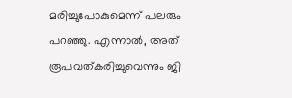മരിച്ചുപോകുമെന്ന് പലരും പറഞ്ഞു. എന്നാൽ, അത് രൂപവത്കരിച്ചുവെന്നും ജി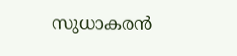സുധാകരൻ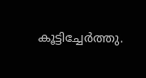കൂട്ടിച്ചേർത്തു.